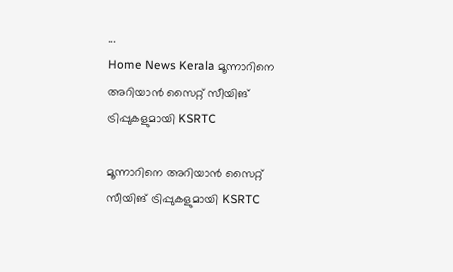...
Home News Kerala മൂന്നാറിനെ അറിയാൻ സൈറ്റ് സീയിങ് ട്രിപ്പുകളുമായി KSRTC

മൂന്നാറിനെ അറിയാൻ സൈറ്റ് സീയിങ് ട്രിപ്പുകളുമായി KSRTC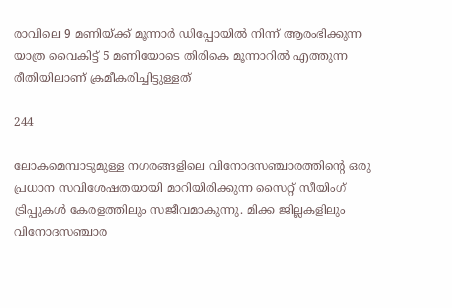രാവിലെ 9 മണിയ്ക്ക് മൂന്നാര്‍ ഡിപ്പോയില്‍ നിന്ന് ആരംഭിക്കുന്ന യാത്ര വൈകിട്ട് 5 മണിയോടെ തിരികെ മൂന്നാറില്‍ എത്തുന്ന രീതിയിലാണ് ക്രമീകരിച്ചിട്ടുള്ളത്

244

ലോകമെമ്പാടുമുള്ള നഗരങ്ങളിലെ വിനോദസഞ്ചാരത്തിന്റെ ഒരു പ്രധാന സവിശേഷതയായി മാറിയിരിക്കുന്ന സൈറ്റ് സീയിംഗ് ട്രിപ്പുകള്‍ കേരളത്തിലും സജീവമാകുന്നു. മിക്ക ജില്ലകളിലും വിനോദസഞ്ചാര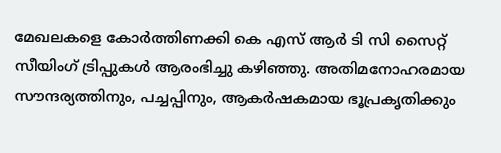മേഖലകളെ കോർത്തിണക്കി കെ എസ് ആർ ടി സി സൈറ്റ് സീയിംഗ് ട്രിപ്പുകള്‍ ആരംഭിച്ചു കഴിഞ്ഞു. അതിമനോഹരമായ സൗന്ദര്യത്തിനും, പച്ചപ്പിനും, ആകർഷകമായ ഭൂപ്രകൃതിക്കും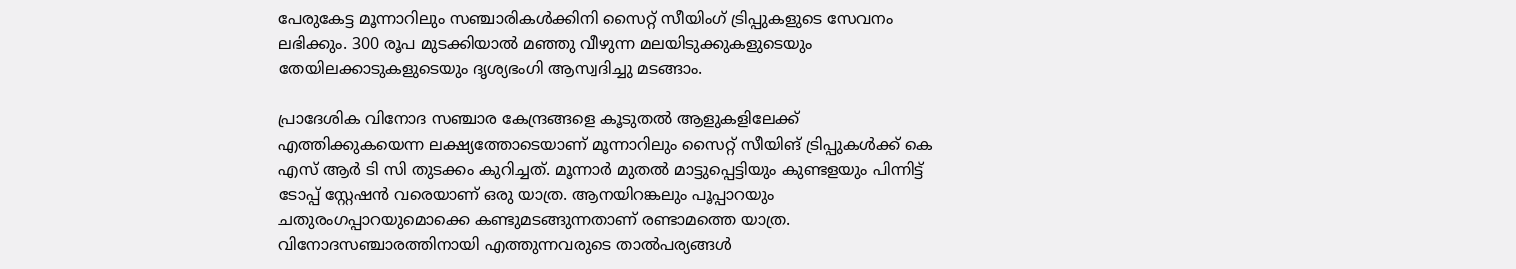പേരുകേട്ട മൂന്നാറിലും സഞ്ചാരികൾക്കിനി സൈറ്റ് സീയിംഗ് ട്രിപ്പുകളുടെ സേവനം ലഭിക്കും. 300 രൂപ മുടക്കിയാല്‍ മഞ്ഞു വീഴുന്ന മലയിടുക്കുകളുടെയും തേയിലക്കാടുകളുടെയും ദൃശ്യഭംഗി ആസ്വദിച്ചു മടങ്ങാം.

പ്രാദേശിക വിനോദ സഞ്ചാര കേന്ദ്രങ്ങളെ കൂടുതല്‍ ആളുകളിലേക്ക് എത്തിക്കുകയെന്ന ലക്ഷ്യത്തോടെയാണ് മൂന്നാറിലും സൈറ്റ് സീയിങ് ട്രിപ്പുകൾക്ക് കെ എസ് ആർ ടി സി തുടക്കം കുറിച്ചത്. മൂന്നാര്‍ മുതല്‍ മാട്ടുപ്പെട്ടിയും കുണ്ടളയും പിന്നിട്ട് ടോപ്പ് സ്റ്റേഷന്‍ വരെയാണ് ഒരു യാത്ര. ആനയിറങ്കലും പൂപ്പാറയും ചതുരംഗപ്പാറയുമൊക്കെ കണ്ടുമടങ്ങുന്നതാണ് രണ്ടാമത്തെ യാത്ര. വിനോദസഞ്ചാരത്തിനായി എത്തുന്നവരുടെ താല്‍പര്യങ്ങള്‍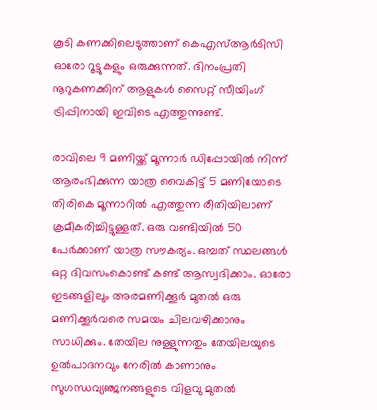കൂടി കണക്കിലെടുത്താണ് കെഎസ്ആര്‍ടിസി ഓരോ റൂട്ടുകളും ഒരുക്കുന്നത്. ദിനംപ്രതി നൂറുകണക്കിന് ആളുകള്‍ സൈറ്റ് സീയിംഗ് ട്രിപ്പിനായി ഇവിടെ എത്തുന്നുണ്ട്.

രാവിലെ 9 മണിയ്ക്ക് മൂന്നാര്‍ ഡിപ്പോയില്‍ നിന്ന് ആരംഭിക്കുന്ന യാത്ര വൈകിട്ട് 5 മണിയോടെ തിരികെ മൂന്നാറില്‍ എത്തുന്ന രീതിയിലാണ് ക്രമീകരിച്ചിട്ടുള്ളത്. ഒരു വണ്ടിയില്‍ 50 പേര്‍ക്കാണ് യാത്ര സൗകര്യം. ഒമ്പത് സ്ഥലങ്ങള്‍ ഒറ്റ ദിവസംകൊണ്ട് കണ്ട് ആസ്വദിക്കാം. ഓരോ ഇടങ്ങളിലും അരമണിക്കൂര്‍ മുതല്‍ ഒരു മണിക്കൂര്‍വരെ സമയം ചിലവഴിക്കാനും സാധിക്കും. തേയില നുള്ളുന്നതും തേയിലയുടെ ഉല്‍പാദനവും നേരില്‍ കാണാനും സുഗന്ധവ്യഞ്ജനങ്ങളുടെ വിളവു മുതല്‍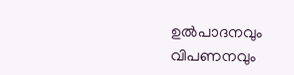ഉല്‍പാദനവും വിപണനവും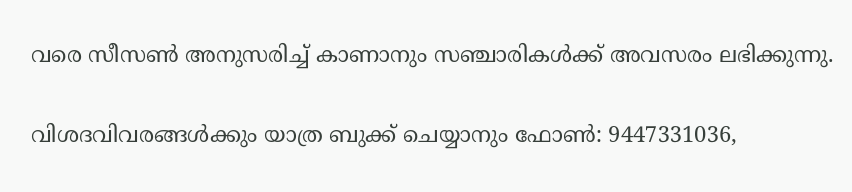വരെ സീസൺ അനുസരിച്ച് കാണാനും സഞ്ചാരികള്‍ക്ക് അവസരം ലഭിക്കുന്നു.

വിശദവിവരങ്ങള്‍ക്കും യാത്ര ബുക്ക് ചെയ്യാനും ഫോണ്‍: 9447331036,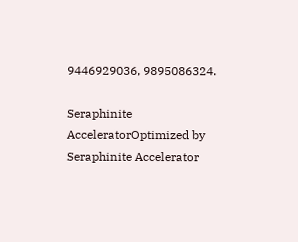9446929036, 9895086324.

Seraphinite AcceleratorOptimized by Seraphinite Accelerator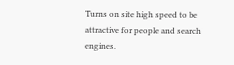Turns on site high speed to be attractive for people and search engines.